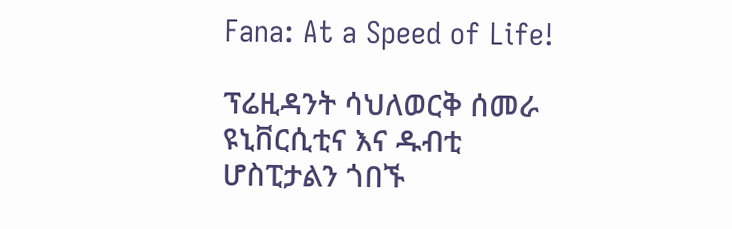Fana: At a Speed of Life!

ፕሬዚዳንት ሳህለወርቅ ሰመራ ዩኒቨርሲቲና እና ዱብቲ ሆስፒታልን ጎበኙ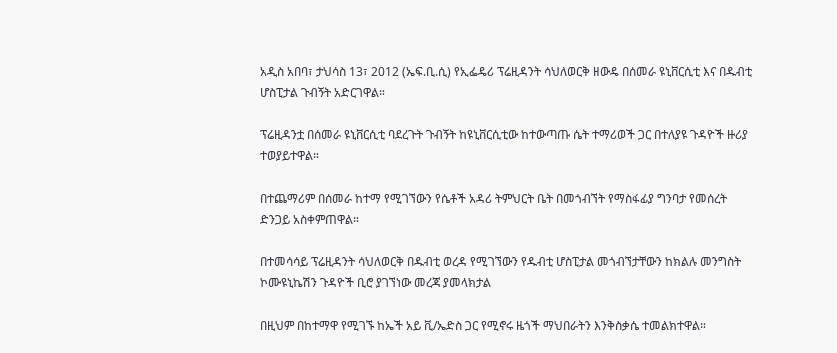አዲስ አበባ፣ ታህሳስ 13፣ 2012 (ኤፍ.ቢ.ሲ) የኢፌዴሪ ፕሬዚዳንት ሳህለወርቅ ዘውዴ በሰመራ ዩኒቨርሲቲ እና በዱብቲ ሆስፒታል ጉብኝት አድርገዋል።

ፕሬዚዳንቷ በሰመራ ዩኒቨርሲቲ ባደረጉት ጉብኝት ከዩኒቨርሲቲው ከተውጣጡ ሴት ተማሪወች ጋር በተለያዩ ጉዳዮች ዙሪያ ተወያይተዋል።

በተጨማሪም በሰመራ ከተማ የሚገኘውን የሴቶች አዳሪ ትምህርት ቤት በመጎብኘት የማስፋፊያ ግንባታ የመሰረት ድንጋይ አስቀምጠዋል።

በተመሳሳይ ፕሬዚዳንት ሳህለወርቅ በዱብቲ ወረዳ የሚገኘውን የዱብቲ ሆስፒታል መጎብኘታቸውን ከክልሉ መንግስት ኮሙዩኒኬሽን ጉዳዮች ቢሮ ያገኘነው መረጃ ያመላክታል

በዚህም በከተማዋ የሚገኙ ከኤች አይ ቪ/ኤድስ ጋር የሚኖሩ ዜጎች ማህበራትን እንቅስቃሴ ተመልክተዋል።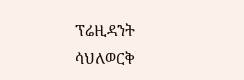ፕሬዚዳንት ሳህለወርቅ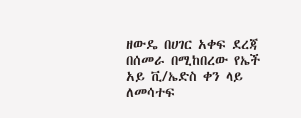ዘውዴ በሀገር አቀፍ ደረጃ በሰመራ በሚከበረው የኤች አይ ቪ/ኤድስ ቀን ላይ ለመሳተፍ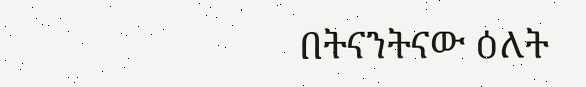በትናንትናው ዕለት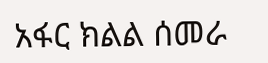አፋር ክልል ሰመራ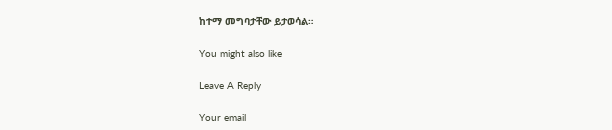ከተማ መግባታቸው ይታወሳል።

You might also like

Leave A Reply

Your email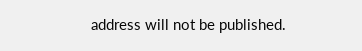address will not be published.